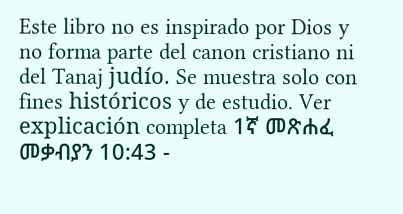Este libro no es inspirado por Dios y no forma parte del canon cristiano ni del Tanaj judío. Se muestra solo con fines históricos y de estudio. Ver explicación completa 1ኛ መጽሐፈ መቃብያን 10:43 -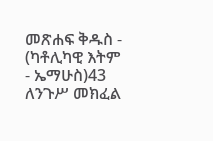መጽሐፍ ቅዱስ - (ካቶሊካዊ እትም - ኤማሁስ)43 ለንጉሥ መክፈል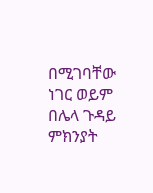በሚገባቸው ነገር ወይም በሌላ ጉዳይ ምክንያት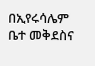በኢየሩሳሌም ቤተ መቅደስና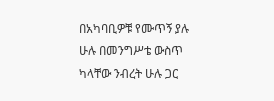በአካባቢዎቹ የሙጥኝ ያሉ ሁሉ በመንግሥቴ ውስጥ ካላቸው ንብረት ሁሉ ጋር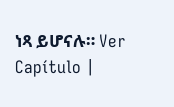ነጻ ይሆናሉ። Ver Capítulo |